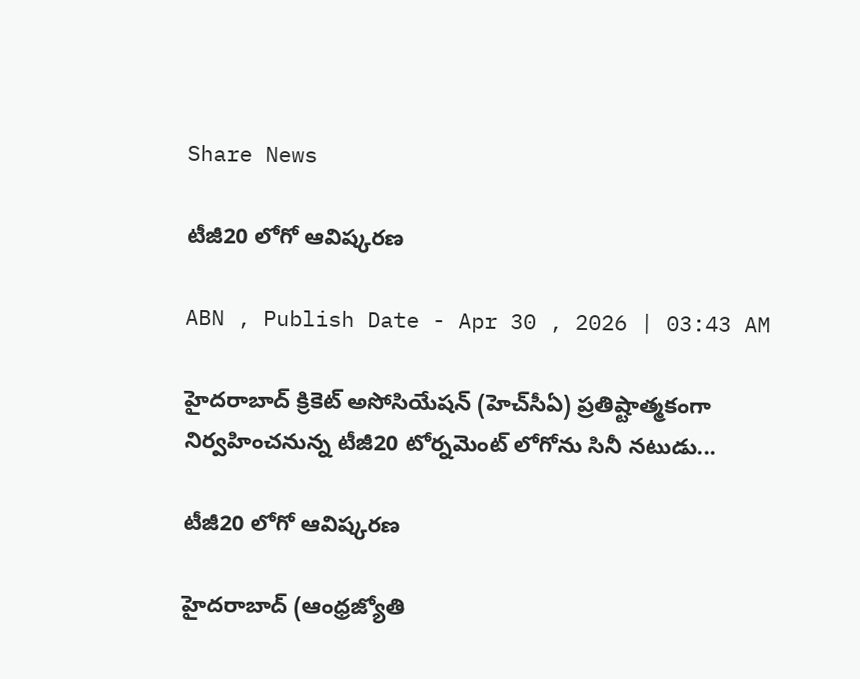Share News

టీజీ20 లోగో ఆవిష్కరణ

ABN , Publish Date - Apr 30 , 2026 | 03:43 AM

హైదరాబాద్‌ క్రికెట్‌ అసోసియేషన్‌ (హెచ్‌సీఏ) ప్రతిష్టాత్మకంగా నిర్వహించనున్న టీజీ20 టోర్నమెంట్‌ లోగోను సినీ నటుడు...

టీజీ20 లోగో ఆవిష్కరణ

హైదరాబాద్‌ (ఆంధ్రజ్యోతి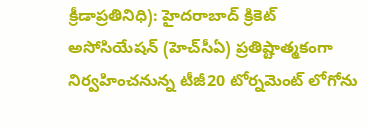క్రీడాప్రతినిధి): హైదరాబాద్‌ క్రికెట్‌ అసోసియేషన్‌ (హెచ్‌సీఏ) ప్రతిష్టాత్మకంగా నిర్వహించనున్న టీజీ20 టోర్నమెంట్‌ లోగోను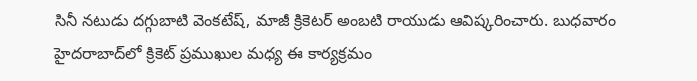సినీ నటుడు దగ్గుబాటి వెంకటేష్‌, మాజీ క్రికెటర్‌ అంబటి రాయుడు ఆవిష్కరించారు. బుధవారం హైదరాబాద్‌లో క్రికెట్‌ ప్రముఖుల మధ్య ఈ కార్యక్రమం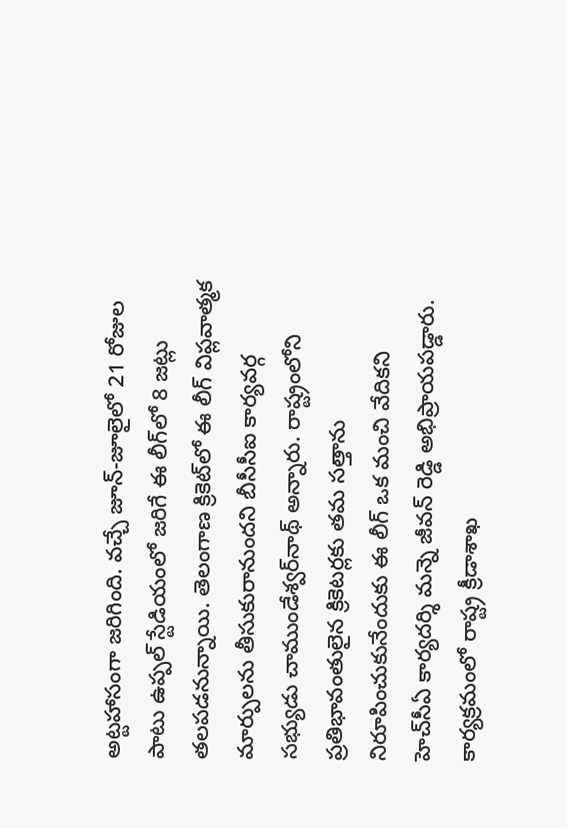అట్టహాసంగా జరిగింది. వచ్చే జూన్‌-జూలైలో 21 రోజుల పాటు ఉప్పల్‌ స్టేడియంలో జరిగే ఈ లీగ్‌లో 8 జట్లు తలపడనున్నాయి. తెలంగాణ క్రికెట్‌లో ఈ లీగ్‌ విప్లవాత్మక మార్పులను తీసుకురానుందని బీసీసీఐ కార్యవర్గ సభ్యుడు చాముండేశ్వర్‌నాథ్‌ అన్నారు. రాష్ట్రంలోని ప్రతిభావంతులైన క్రికెటర్లకు తమ సత్తాను నిరూపించుకునేందుకు ఈ లీగ్‌ ఒక మంచి వేదికని హెచ్‌సీఏ కార్యదర్శి మన్నె జీవన్‌ రెడ్డి అభిప్రాయపడ్డారు. కార్యక్రమంలో రాష్ట్ర క్రీడాశాఖ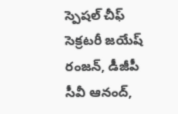స్పెషల్‌ చీఫ్‌ సెక్రటరీ జయేష్‌ రంజన్‌, డీజీపీ సీవీ ఆనంద్‌,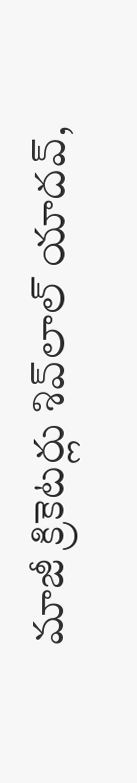మాజీ క్రికెటర్లు శివ్‌లాల్‌ యాదవ్‌,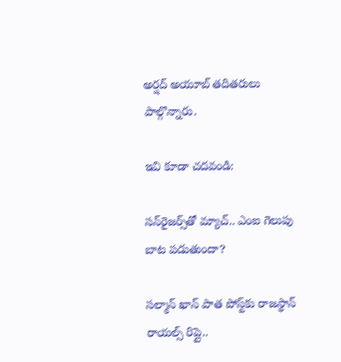అర్షద్‌ అయూబ్‌ తదితరులు పాల్గొన్నారు.

ఇవి కూడా చదవండి:

సన్‌రైజర్స్‌తో మ్యాచ్.. ఎంఐ గెలుపు బాట పడుతుందా?

సల్మాన్ ఖాన్ పాత పోస్ట్‌కు రాజస్థాన్ రాయల్స్ రిప్లై..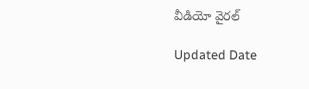వీడియో వైరల్

Updated Date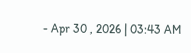- Apr 30 , 2026 | 03:43 AM